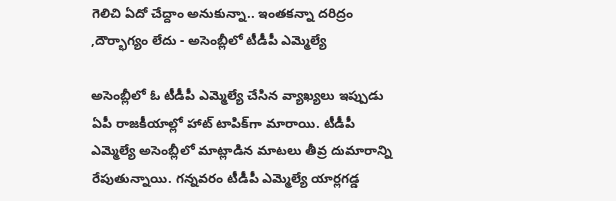గెలిచి ఏదో చేద్దాం అనుకున్నా.. ఇంతకన్నా దరిద్రం ,దౌర్భాగ్యం లేదు - అసెంబ్లీలో టీడీపీ ఎమ్మెల్యే

అసెంబ్లీలో ఓ టీడీపీ ఎమ్మెల్యే చేసిన వ్యాఖ్యలు ఇప్పుడు ఏపీ రాజకీయాల్లో హాట్ టాపిక్‌గా మారాయి. టీడీపీ ఎమ్మెల్యే అసెంబ్లీలో మాట్లాడిన మాటలు తీవ్ర దుమారాన్ని రేపుతున్నాయి. గన్నవరం టీడీపీ ఎమ్మెల్యే యార్లగడ్డ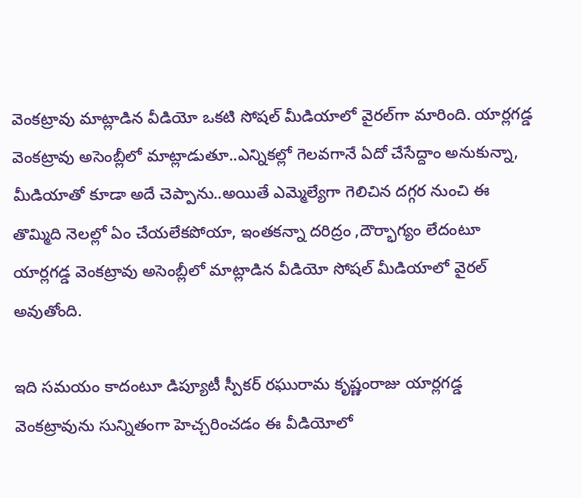వెంకట్రావు మాట్లాడిన వీడియో ఒకటి సోషల్ మీడియాలో వైరల్‌గా మారింది. యార్లగడ్డ వెంకట్రావు అసెంబ్లీలో మాట్లాడుతూ..ఎన్నికల్లో గెలవగానే ఏదో చేసేద్దాం అనుకున్నా, మీడియాతో కూడా అదే చెప్పాను..అయితే ఎమ్మెల్యేగా గెలిచిన దగ్గర నుంచి ఈ తొమ్మిది నెలల్లో ఏం చేయలేకపోయా, ఇంతకన్నా దరిద్రం ,దౌర్భాగ్యం లేదంటూ యార్లగడ్డ వెంకట్రావు అసెంబ్లీలో మాట్లాడిన వీడియో సోషల్ మీడియాలో వైరల్ అవుతోంది.

ఇది సమయం కాదంటూ డిప్యూటీ స్పీకర్ రఘురామ కృష్ణంరాజు యార్లగడ్డ వెంకట్రావును సున్నితంగా హెచ్చరించడం ఈ వీడియోలో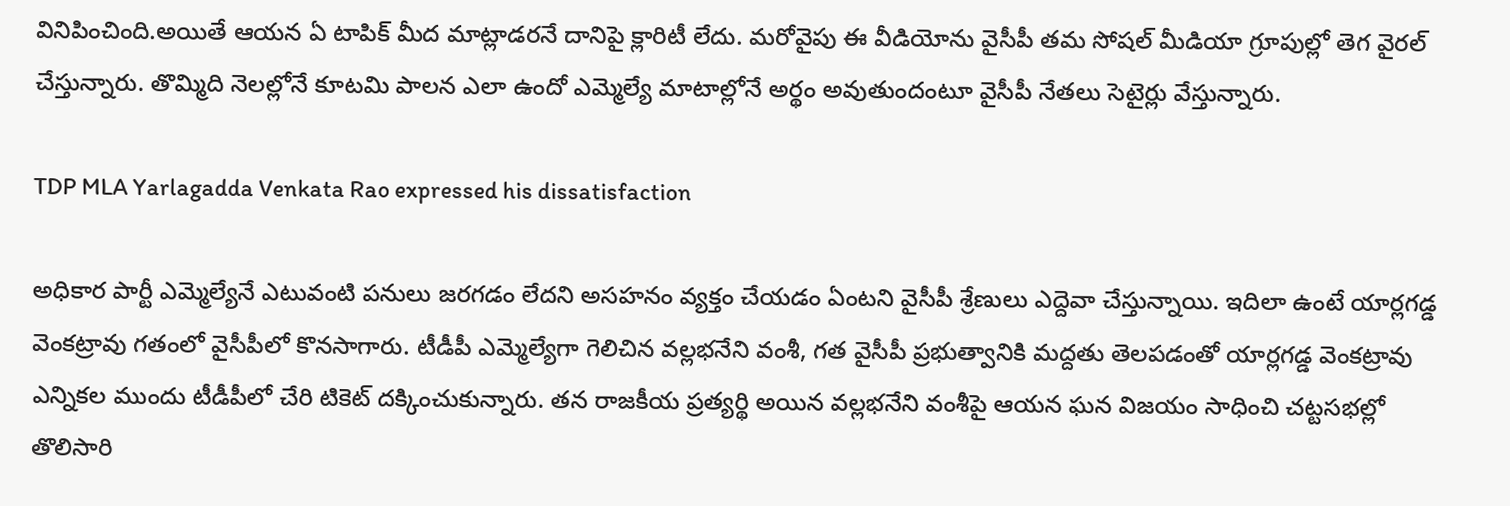వినిపించింది.అయితే ఆయన ఏ టాపిక్ మీద మాట్లాడరనే దానిపై క్లారిటీ లేదు. మరోవైపు ఈ వీడియోను వైసీపీ తమ సోషల్ మీడియా గ్రూపుల్లో తెగ వైరల్ చేస్తున్నారు. తొమ్మిది నెలల్లోనే కూటమి పాలన ఎలా ఉందో ఎమ్మెల్యే మాటాల్లోనే అర్థం అవుతుందంటూ వైసీపీ నేతలు సెటైర్లు వేస్తున్నారు.

TDP MLA Yarlagadda Venkata Rao expressed his dissatisfaction

అధికార పార్టీ ఎమ్మెల్యేనే ఎటువంటి పనులు జరగడం లేదని అసహనం వ్యక్తం చేయడం ఏంటని వైసీపీ శ్రేణులు ఎద్దెవా చేస్తున్నాయి. ఇదిలా ఉంటే యార్లగడ్డ వెంకట్రావు గతంలో వైసీపీలో కొనసాగారు. టీడీపీ ఎమ్మెల్యేగా గెలిచిన వల్లభనేని వంశీ, గత వైసీపీ ప్రభుత్వానికి మద్దతు తెలపడంతో యార్లగడ్డ వెంకట్రావు ఎన్నికల ముందు టీడీపీలో చేరి టికెట్ దక్కించుకున్నారు. తన రాజకీయ ప్రత్యర్థి అయిన వల్లభనేని వంశీపై ఆయన ఘన విజయం సాధించి చట్టసభల్లో తొలిసారి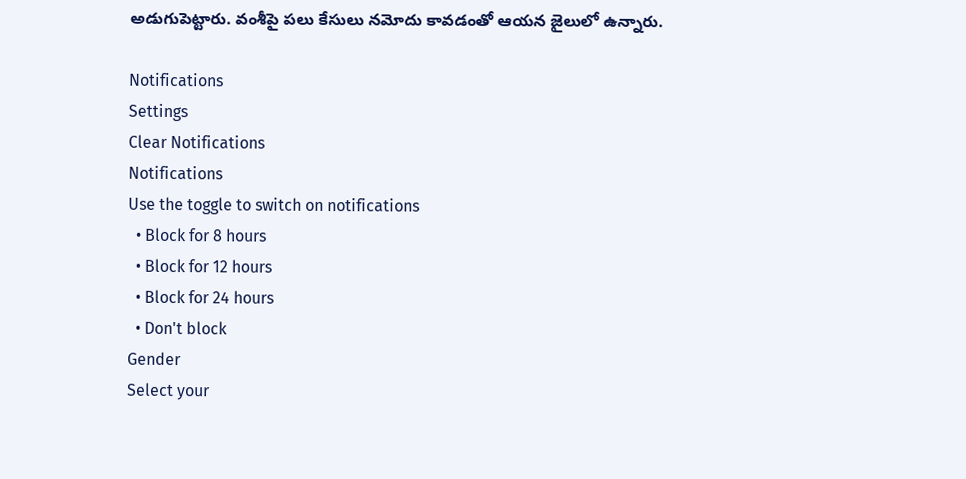అడుగుపెట్టారు. వంశీపై పలు కేసులు నమోదు కావడంతో ఆయన జైలులో ఉన్నారు.

Notifications
Settings
Clear Notifications
Notifications
Use the toggle to switch on notifications
  • Block for 8 hours
  • Block for 12 hours
  • Block for 24 hours
  • Don't block
Gender
Select your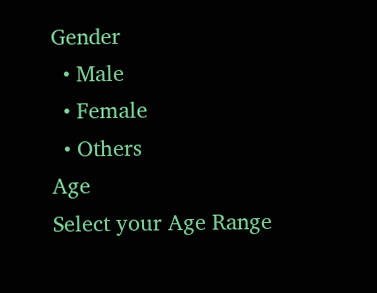Gender
  • Male
  • Female
  • Others
Age
Select your Age Range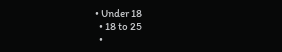• Under 18
  • 18 to 25
  •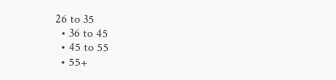26 to 35
  • 36 to 45
  • 45 to 55
  • 55+